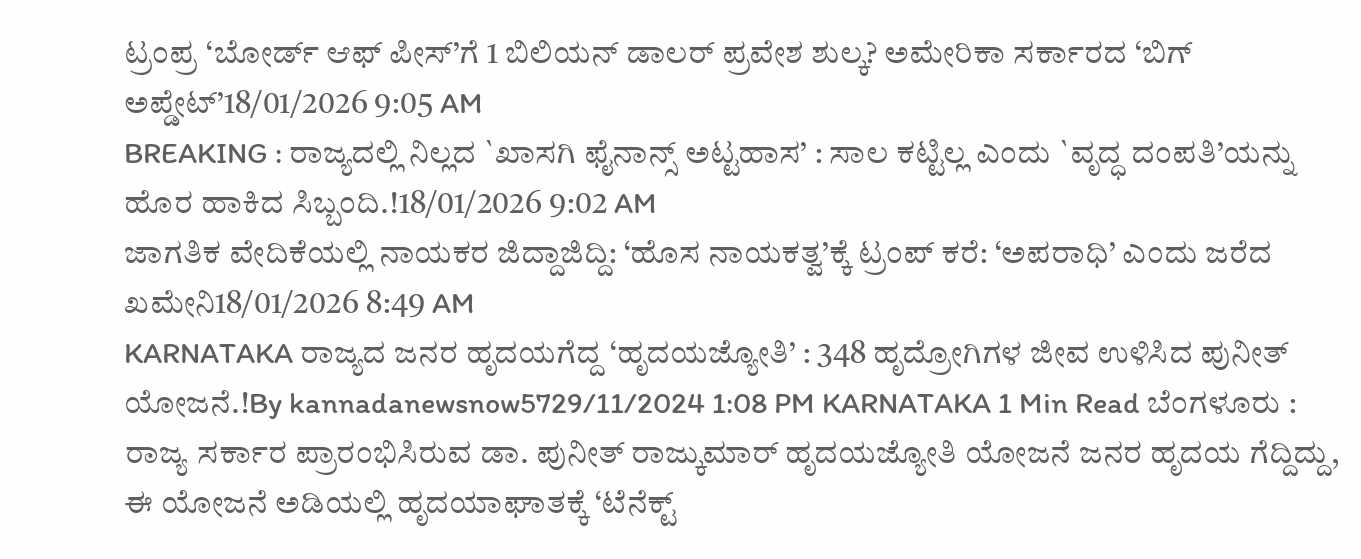ಟ್ರಂಪ್ರ ‘ಬೋರ್ಡ್ ಆಫ್ ಪೀಸ್’ಗೆ 1 ಬಿಲಿಯನ್ ಡಾಲರ್ ಪ್ರವೇಶ ಶುಲ್ಕ? ಅಮೇರಿಕಾ ಸರ್ಕಾರದ ‘ಬಿಗ್ ಅಪ್ಡೇಟ್’18/01/2026 9:05 AM
BREAKING : ರಾಜ್ಯದಲ್ಲಿ ನಿಲ್ಲದ `ಖಾಸಗಿ ಫೈನಾನ್ಸ್ ಅಟ್ಟಹಾಸ’ : ಸಾಲ ಕಟ್ಟಿಲ್ಲ ಎಂದು `ವೃದ್ಧ ದಂಪತಿ’ಯನ್ನು ಹೊರ ಹಾಕಿದ ಸಿಬ್ಬಂದಿ.!18/01/2026 9:02 AM
ಜಾಗತಿಕ ವೇದಿಕೆಯಲ್ಲಿ ನಾಯಕರ ಜಿದ್ದಾಜಿದ್ದಿ: ‘ಹೊಸ ನಾಯಕತ್ವ’ಕ್ಕೆ ಟ್ರಂಪ್ ಕರೆ: ‘ಅಪರಾಧಿ’ ಎಂದು ಜರೆದ ಖಮೇನಿ18/01/2026 8:49 AM
KARNATAKA ರಾಜ್ಯದ ಜನರ ಹೃದಯಗೆದ್ದ ‘ಹೃದಯಜ್ಯೋತಿ’ : 348 ಹೃದ್ರೋಗಿಗಳ ಜೀವ ಉಳಿಸಿದ ಪುನೀತ್ ಯೋಜನೆ.!By kannadanewsnow5729/11/2024 1:08 PM KARNATAKA 1 Min Read ಬೆಂಗಳೂರು : ರಾಜ್ಯ ಸರ್ಕಾರ ಪ್ರಾರಂಭಿಸಿರುವ ಡಾ. ಪುನೀತ್ ರಾಜ್ಕುಮಾರ್ ಹೃದಯಜ್ಯೋತಿ ಯೋಜನೆ ಜನರ ಹೃದಯ ಗೆದ್ದಿದ್ದು, ಈ ಯೋಜನೆ ಅಡಿಯಲ್ಲಿ ಹೃದಯಾಘಾತಕ್ಕೆ ‘ಟೆನೆಕ್ಟ್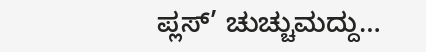ಪ್ಲಸ್’ ಚುಚ್ಚುಮದ್ದು…